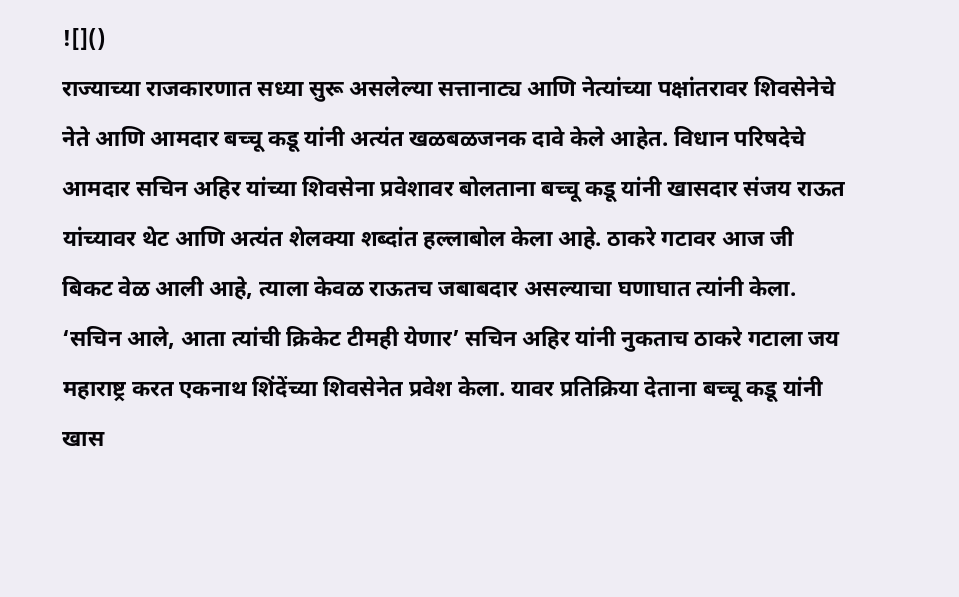![]()
राज्याच्या राजकारणात सध्या सुरू असलेल्या सत्तानाट्य आणि नेत्यांच्या पक्षांतरावर शिवसेनेचे नेते आणि आमदार बच्चू कडू यांनी अत्यंत खळबळजनक दावे केले आहेत. विधान परिषदेचे आमदार सचिन अहिर यांच्या शिवसेना प्रवेशावर बोलताना बच्चू कडू यांनी खासदार संजय राऊत यांच्यावर थेट आणि अत्यंत शेलक्या शब्दांत हल्लाबोल केला आहे. ठाकरे गटावर आज जी बिकट वेळ आली आहे, त्याला केवळ राऊतच जबाबदार असल्याचा घणाघात त्यांनी केला. ‘सचिन आले, आता त्यांची क्रिकेट टीमही येणार’ सचिन अहिर यांनी नुकताच ठाकरे गटाला जय महाराष्ट्र करत एकनाथ शिंदेंच्या शिवसेनेत प्रवेश केला. यावर प्रतिक्रिया देताना बच्चू कडू यांनी खास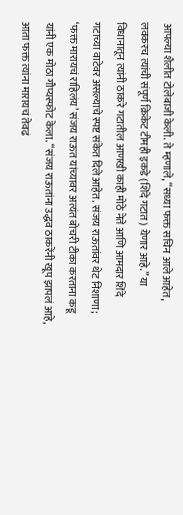आपल्या शैलीत टोलेबाजी केली. ते म्हणाले, “सध्या फक्त सचिन आले आहेत, लवकरच त्यांची संपूर्ण क्रिकेट टीमही इकडे (शिंदे गटात) येणार आहे.” या विधानातून त्यांनी ठाकरे गटातील आणखी काही मोठे नेते आणि आमदार शिंदे गटाच्या वाटेवर असल्याचे स्पष्ट संकेत दिले आहेत. संजय राऊतांवर थेट निशाणा; ‘फक्त मारायचं राहिलंय’ संजय राऊत यांच्यावर अत्यंत बोचरी टीका करताना कडू यांनी एक मोठा गौप्यस्फोट केला. “संजय राऊतांना उद्धव ठाकरेंनी खूप झापलं आहे, आता फक्त त्यांना मारायचं तेवढं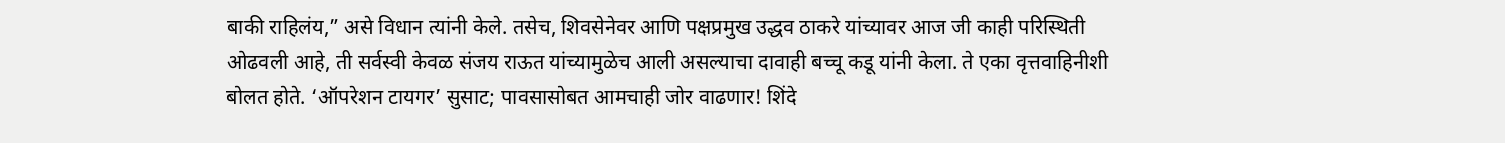बाकी राहिलंय,” असे विधान त्यांनी केले. तसेच, शिवसेनेवर आणि पक्षप्रमुख उद्धव ठाकरे यांच्यावर आज जी काही परिस्थिती ओढवली आहे, ती सर्वस्वी केवळ संजय राऊत यांच्यामुळेच आली असल्याचा दावाही बच्चू कडू यांनी केला. ते एका वृत्तवाहिनीशी बोलत होते. ‘ऑपरेशन टायगर’ सुसाट; पावसासोबत आमचाही जोर वाढणार! शिंदे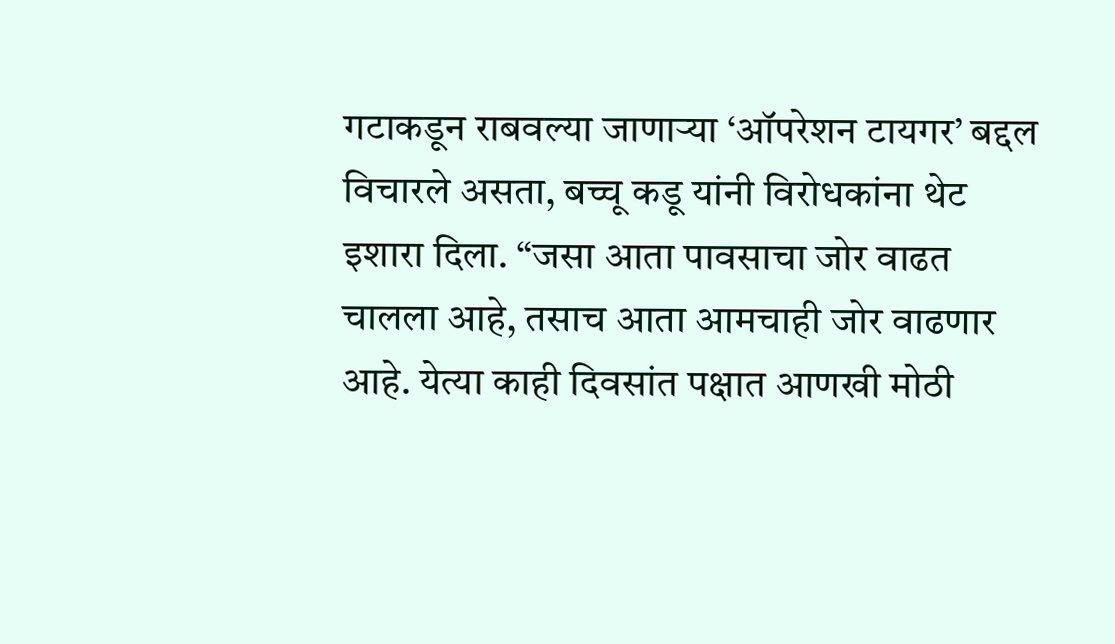गटाकडून राबवल्या जाणाऱ्या ‘ऑपरेशन टायगर’ बद्दल विचारले असता, बच्चू कडू यांनी विरोधकांना थेट इशारा दिला. “जसा आता पावसाचा जोर वाढत चालला आहे, तसाच आता आमचाही जोर वाढणार आहे. येत्या काही दिवसांत पक्षात आणखी मोठी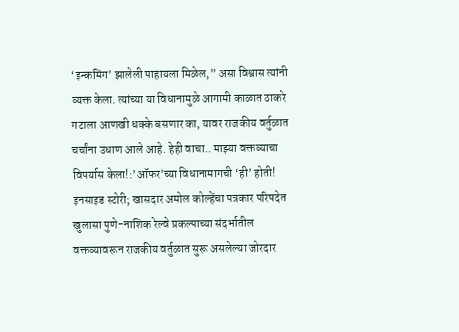‘इन्कमिंग’ झालेली पाहायला मिळेल,” असा विश्वास त्यांनी व्यक्त केला. त्यांच्या या विधानामुळे आगामी काळात ठाकरे गटाला आणखी धक्के बसणार का, यावर राजकीय वर्तुळात चर्चांना उधाण आले आहे. हेही वाचा.. माझ्या वक्तव्याचा विपर्यास केला!:’ऑफर’च्या विधानामागची ‘ही’ होती! इनसाइड स्टोरी; खासदार अमोल कोल्हेंचा पत्रकार परिषदेत खुलासा पुणे-नाशिक रेल्वे प्रकल्पाच्या संदर्भातील वक्तव्यावरून राजकीय वर्तुळात सुरू असलेल्या जोरदार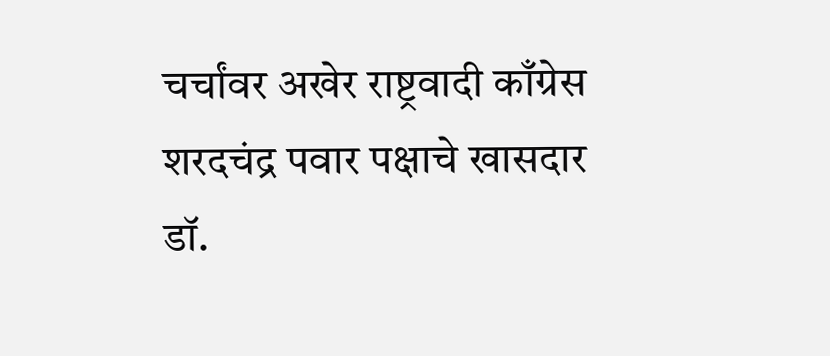चर्चांवर अखेर राष्ट्रवादी काँग्रेस शरदचंद्र पवार पक्षाचे खासदार डॉ.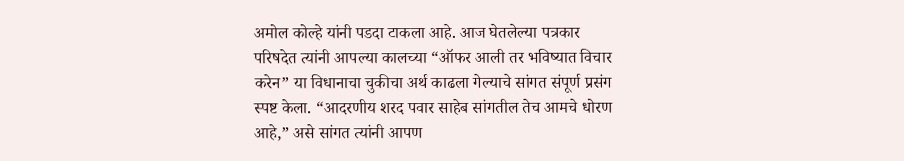अमोल कोल्हे यांनी पडदा टाकला आहे. आज घेतलेल्या पत्रकार परिषदेत त्यांनी आपल्या कालच्या “ऑफर आली तर भविष्यात विचार करेन” या विधानाचा चुकीचा अर्थ काढला गेल्याचे सांगत संपूर्ण प्रसंग स्पष्ट केला. “आदरणीय शरद पवार साहेब सांगतील तेच आमचे धोरण आहे,” असे सांगत त्यांनी आपण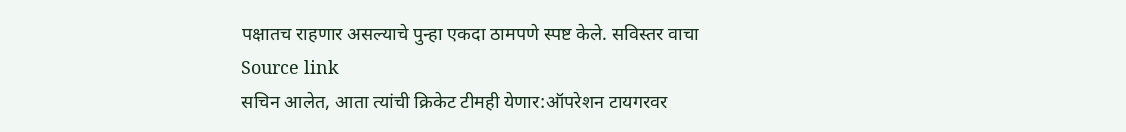पक्षातच राहणार असल्याचे पुन्हा एकदा ठामपणे स्पष्ट केले. सविस्तर वाचा
Source link
सचिन आलेत, आता त्यांची क्रिकेट टीमही येणार:ऑपरेशन टायगरवर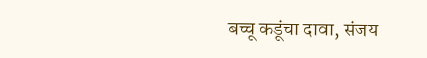बच्चू कडूंचा दावा, संजय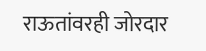राऊतांवरही जोरदार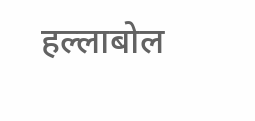हल्लाबोल